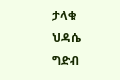ታላቁ ህዳሴ ግድብ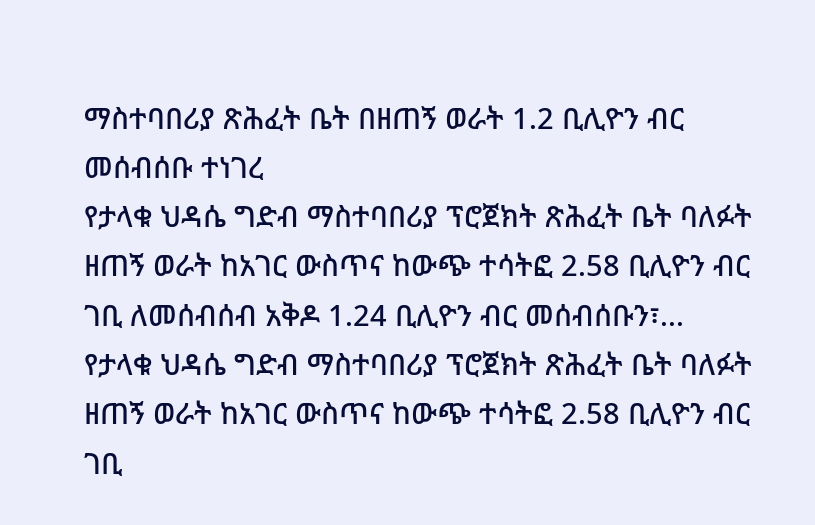ማስተባበሪያ ጽሕፈት ቤት በዘጠኝ ወራት 1.2 ቢሊዮን ብር መሰብሰቡ ተነገረ
የታላቁ ህዳሴ ግድብ ማስተባበሪያ ፕሮጀክት ጽሕፈት ቤት ባለፉት ዘጠኝ ወራት ከአገር ውስጥና ከውጭ ተሳትፎ 2.58 ቢሊዮን ብር ገቢ ለመሰብሰብ አቅዶ 1.24 ቢሊዮን ብር መሰብሰቡን፣...
የታላቁ ህዳሴ ግድብ ማስተባበሪያ ፕሮጀክት ጽሕፈት ቤት ባለፉት ዘጠኝ ወራት ከአገር ውስጥና ከውጭ ተሳትፎ 2.58 ቢሊዮን ብር ገቢ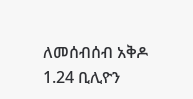ለመሰብሰብ አቅዶ 1.24 ቢሊዮን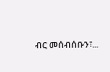ብር መሰብሰቡን፣...